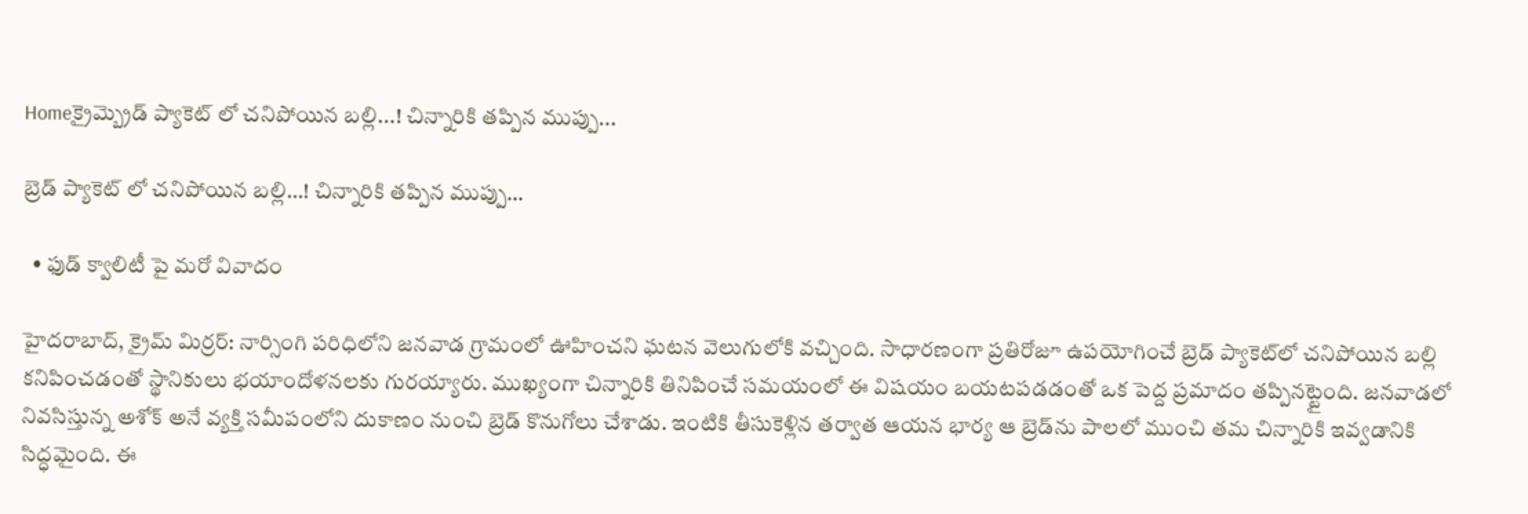Homeక్రైమ్బ్రెడ్‌ ప్యాకెట్ లో చనిపోయిన బల్లి...! చిన్నారికి తప్పిన ముప్పు...

బ్రెడ్‌ ప్యాకెట్ లో చనిపోయిన బల్లి…! చిన్నారికి తప్పిన ముప్పు…

  • ఫుడ్ క్వాలిటీ పై మరో వివాదం

హైద‌రాబాద్‌, క్రైమ్ మిర్ర‌ర్‌: నార్సింగి పరిధిలోని జనవాడ గ్రామంలో ఊహించని ఘటన వెలుగులోకి వచ్చింది. సాధారణంగా ప్రతిరోజూ ఉపయోగించే బ్రెడ్ ప్యాకెట్‌లో చనిపోయిన బల్లి కనిపించడంతో స్థానికులు భయాందోళనలకు గురయ్యారు. ముఖ్యంగా చిన్నారికి తినిపించే సమయంలో ఈ విషయం బయటపడడంతో ఒక పెద్ద ప్రమాదం తప్పినట్టైంది. జనవాడలో నివసిస్తున్న అశోక్ అనే వ్యక్తి సమీపంలోని దుకాణం నుంచి బ్రెడ్ కొనుగోలు చేశాడు. ఇంటికి తీసుకెళ్లిన తర్వాత ఆయన భార్య ఆ బ్రెడ్‌ను పాలలో ముంచి తమ చిన్నారికి ఇవ్వడానికి సిద్ధమైంది. ఈ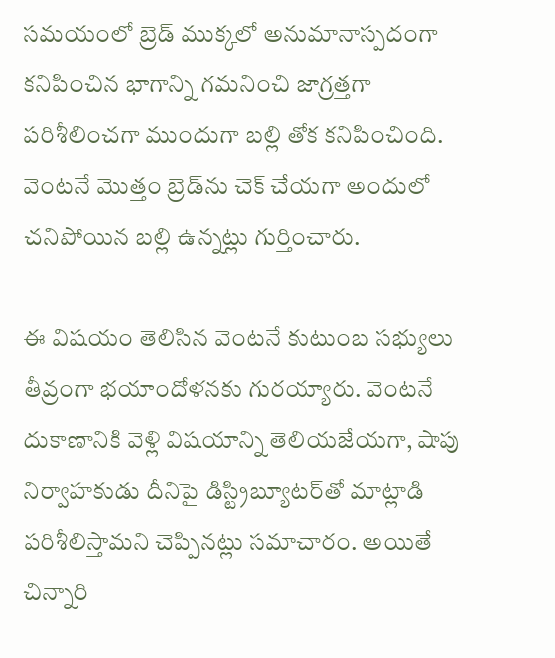సమయంలో బ్రెడ్ ముక్కలో అనుమానాస్పదంగా కనిపించిన భాగాన్ని గమనించి జాగ్రత్తగా పరిశీలించగా ముందుగా బల్లి తోక కనిపించింది. వెంటనే మొత్తం బ్రెడ్‌ను చెక్ చేయగా అందులో చనిపోయిన బల్లి ఉన్నట్లు గుర్తించారు.

ఈ విషయం తెలిసిన వెంటనే కుటుంబ సభ్యులు తీవ్రంగా భయాందోళనకు గురయ్యారు. వెంటనే దుకాణానికి వెళ్లి విషయాన్ని తెలియజేయగా, షాపు నిర్వాహకుడు దీనిపై డిస్ట్రిబ్యూటర్‌తో మాట్లాడి పరిశీలిస్తామని చెప్పినట్లు సమాచారం. అయితే చిన్నారి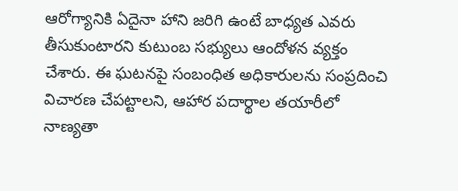ఆరోగ్యానికి ఏదైనా హాని జరిగి ఉంటే బాధ్యత ఎవరు తీసుకుంటారని కుటుంబ సభ్యులు ఆందోళన వ్యక్తం చేశారు. ఈ ఘటనపై సంబంధిత అధికారులను సంప్రదించి విచారణ చేపట్టాలని, ఆహార పదార్థాల తయారీలో నాణ్యతా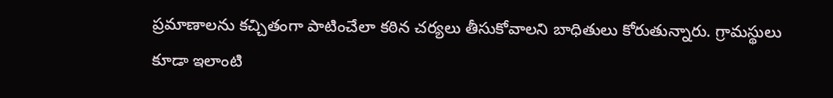ప్రమాణాలను కచ్చితంగా పాటించేలా కఠిన చర్యలు తీసుకోవాలని బాధితులు కోరుతున్నారు. గ్రామస్థులు కూడా ఇలాంటి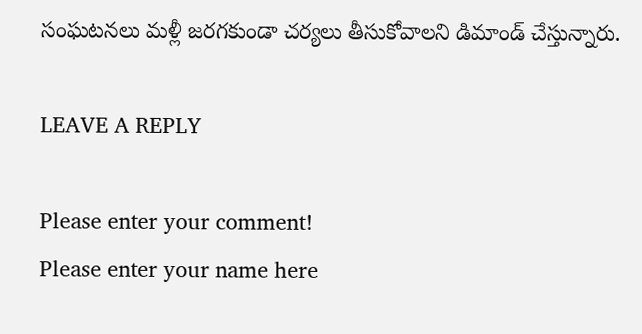సంఘటనలు మళ్లీ జరగకుండా చర్యలు తీసుకోవాలని డిమాండ్ చేస్తున్నారు.

LEAVE A REPLY

Please enter your comment!
Please enter your name here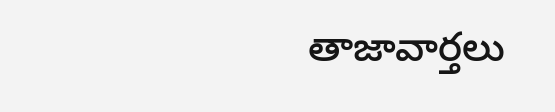తాజావార్తలు